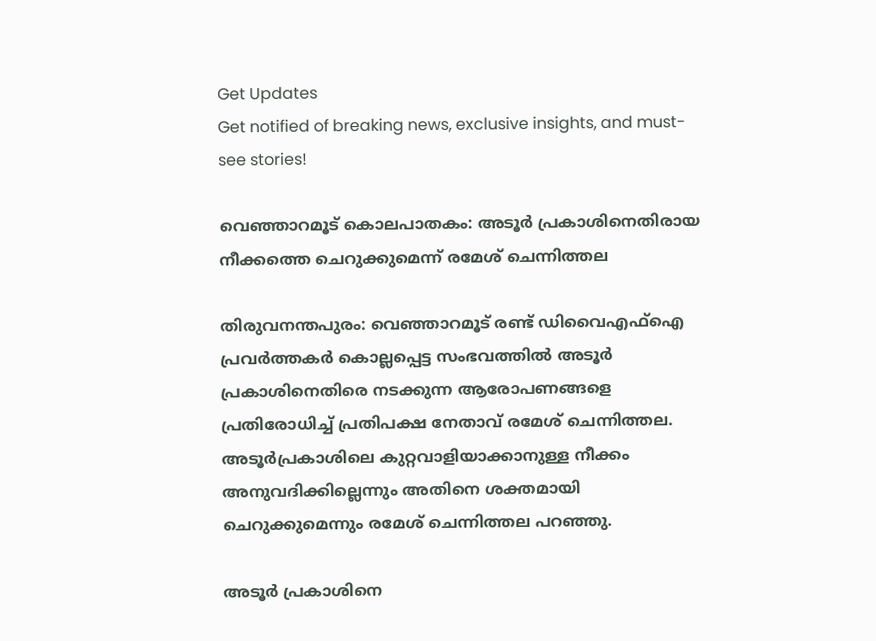Get Updates
Get notified of breaking news, exclusive insights, and must-see stories!

വെഞ്ഞാറമൂട് കൊലപാതകം: അടൂര്‍ പ്രകാശിനെതിരായ നീക്കത്തെ ചെറുക്കുമെന്ന് രമേശ് ചെന്നിത്തല

തിരുവനന്തപുരം: വെഞ്ഞാറമൂട് രണ്ട് ഡിവൈഎഫ്‌ഐ പ്രവര്‍ത്തകര്‍ കൊല്ലപ്പെട്ട സംഭവത്തില്‍ അടൂര്‍ പ്രകാശിനെതിരെ നടക്കുന്ന ആരോപണങ്ങളെ പ്രതിരോധിച്ച് പ്രതിപക്ഷ നേതാവ് രമേശ് ചെന്നിത്തല. അടൂര്‍പ്രകാശിലെ കുറ്റവാളിയാക്കാനുള്ള നീക്കം അനുവദിക്കില്ലെന്നും അതിനെ ശക്തമായി ചെറുക്കുമെന്നും രമേശ് ചെന്നിത്തല പറഞ്ഞു.

അടൂര്‍ പ്രകാശിനെ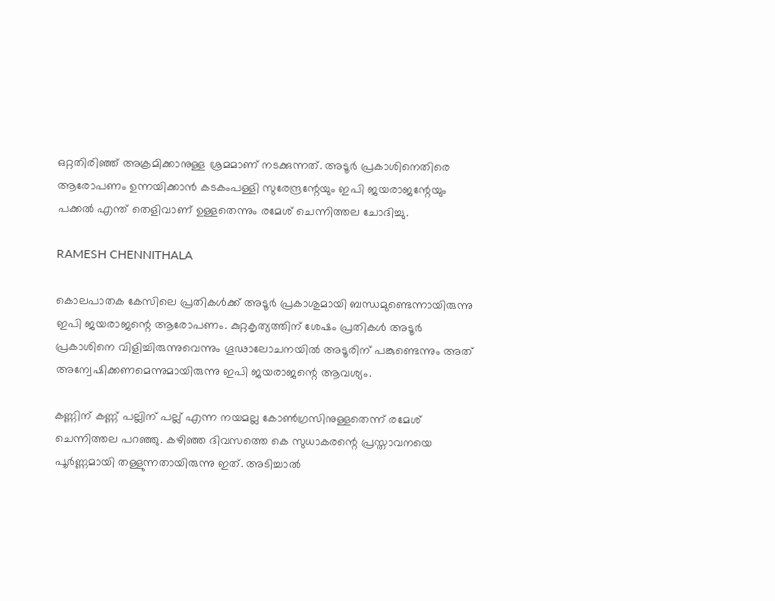ഒറ്റതിരിഞ്ഞ് അക്രമിക്കാനുള്ള ശ്രമമാണ് നടക്കുന്നത്. അടൂര്‍ പ്രകാശിനെതിരെ ആരോപണം ഉന്നയിക്കാന്‍ കടകംപള്ളി സുരേന്ദ്രന്റേയും ഇപി ജയരാജന്റേയും പക്കല്‍ എന്ത് തെളിവാണ് ഉള്ളതെന്നും രമേശ് ചെന്നിത്തല ചോദിച്ചു.

RAMESH CHENNITHALA

കൊലപാതക കേസിലെ പ്രതികള്‍ക്ക് അടൂര്‍ പ്രകാശുമായി ബന്ധമുണ്ടെന്നായിരുന്നു ഇപി ജയരാജന്റെ ആരോപണം. കുറ്റകൃത്യത്തിന് ശേഷം പ്രതികള്‍ അടൂര്‍ പ്രകാശിനെ വിളിച്ചിരുന്നുവെന്നും ഗൂഢാലോചനയില്‍ അടൂരിന് പങ്കുണ്ടെന്നും അത് അന്വേഷിക്കണമെന്നുമായിരുന്നു ഇപി ജയരാജന്റെ ആവശ്യം.

കണ്ണിന് കണ്ണ് പല്ലിന് പല്ല് എന്ന നയമല്ല കോണ്‍ഗ്രസിനുള്ളതെന്ന് രമേശ് ചെന്നിത്തല പറഞ്ഞു. കഴിഞ്ഞ ദിവസത്തെ കെ സുധാകരന്റെ പ്രസ്താവനയെ പൂര്‍ണ്ണമായി തള്ളുന്നതായിരുന്നു ഇത്. അടിച്ചാല്‍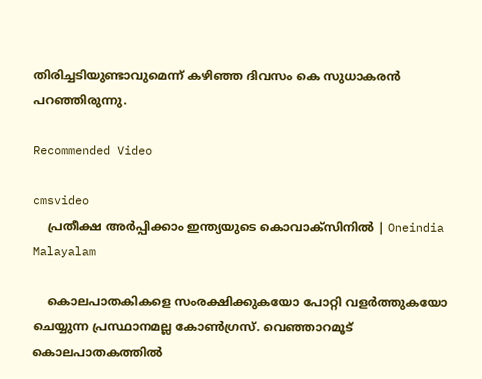തിരിച്ചടിയുണ്ടാവുമെന്ന് കഴിഞ്ഞ ദിവസം കെ സുധാകരന്‍ പറഞ്ഞിരുന്നു.

Recommended Video

cmsvideo
    പ്രതീക്ഷ അര്‍പ്പിക്കാം ഇന്ത്യയുടെ കൊവാക്‌സിനില്‍ | Oneindia Malayalam

    കൊലപാതകികളെ സംരക്ഷിക്കുകയോ പോറ്റി വളര്‍ത്തുകയോ ചെയ്യുന്ന പ്രസ്ഥാനമല്ല കോണ്‍ഗ്രസ്. വെഞ്ഞാറമൂട് കൊലപാതകത്തില്‍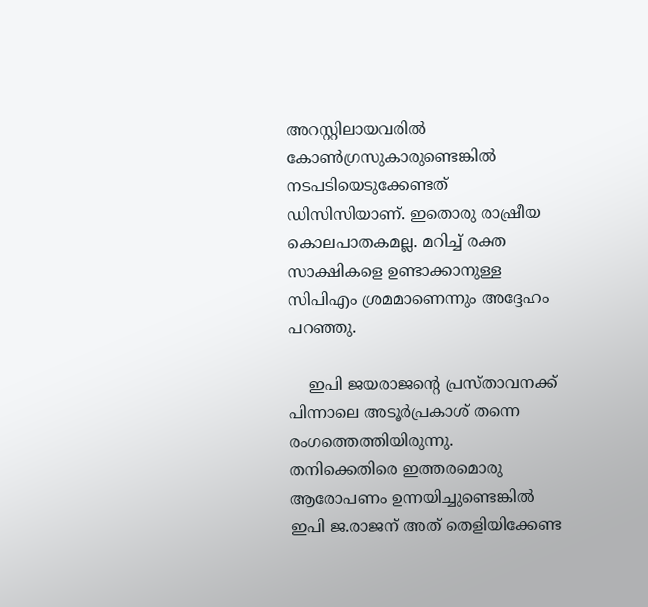അറസ്റ്റിലായവരില്‍ കോണ്‍ഗ്രസുകാരുണ്ടെങ്കില്‍ നടപടിയെടുക്കേണ്ടത് ഡിസിസിയാണ്. ഇതൊരു രാഷ്രീയ കൊലപാതകമല്ല. മറിച്ച് രക്ത സാക്ഷികളെ ഉണ്ടാക്കാനുള്ള സിപിഎം ശ്രമമാണെന്നും അദ്ദേഹം പറഞ്ഞു.

    ഇപി ജയരാജന്റെ പ്രസ്താവനക്ക് പിന്നാലെ അടൂര്‍പ്രകാശ് തന്നെ രംഗത്തെത്തിയിരുന്നു. തനിക്കെതിരെ ഇത്തരമൊരു ആരോപണം ഉന്നയിച്ചുണ്ടെങ്കില്‍ ഇപി ജ.രാജന് അത് തെളിയിക്കേണ്ട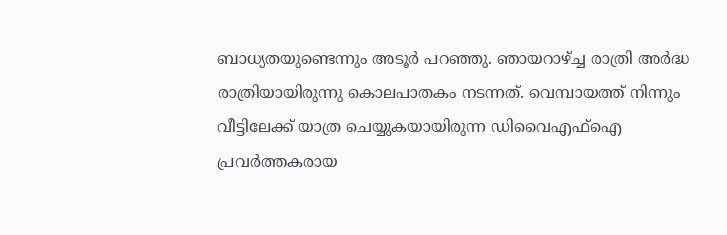ബാധ്യതയുണ്ടെന്നും അടൂര്‍ പറഞ്ഞു. ഞായറാഴ്ച്ച രാത്രി അര്‍ദ്ധ രാത്രിയായിരുന്നു കൊലപാതകം നടന്നത്. വെമ്പായത്ത് നിന്നും വീട്ടിലേക്ക് യാത്ര ചെയ്യുകയായിരുന്ന ഡിവൈഎഫ്‌ഐ പ്രവര്‍ത്തകരായ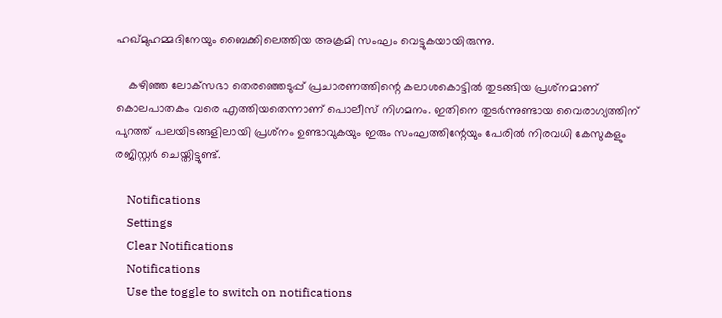ഹഖ്മുഹമ്മദിനേയും ബൈക്കിലെത്തിയ അക്രമി സംഘം വെട്ടുകയായിരുന്നു.

    കഴിഞ്ഞ ലോക്‌സഭാ തെരഞ്ഞെടുപ്പ് പ്രചാരണത്തിന്റെ കലാശകൊട്ടില്‍ തുടങ്ങിയ പ്രശ്‌നമാണ് കൊലപാതകം വരെ എത്തിയതെന്നാണ് പൊലീസ് നിഗമനം. ഇതിനെ തുടര്‍ന്നുണ്ടായ വൈരാഗ്യത്തിന് പുറത്ത് പലയിടങ്ങളിലായി പ്രശ്‌നം ഉണ്ടാവുകയും ഇരും സംഘത്തിന്റേയും പേരില്‍ നിരവധി കേസുകളും രജിസ്റ്റര്‍ ചെയ്തിട്ടുണ്ട്.

    Notifications
    Settings
    Clear Notifications
    Notifications
    Use the toggle to switch on notifications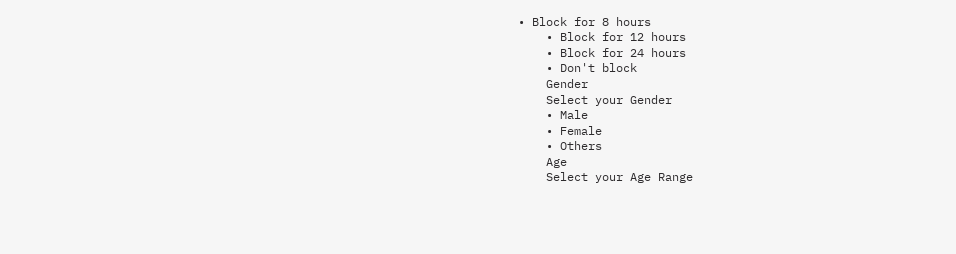• Block for 8 hours
    • Block for 12 hours
    • Block for 24 hours
    • Don't block
    Gender
    Select your Gender
    • Male
    • Female
    • Others
    Age
    Select your Age Range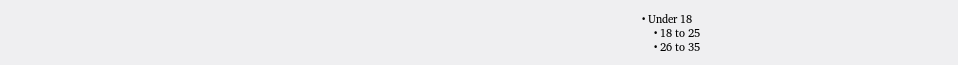• Under 18
    • 18 to 25
    • 26 to 35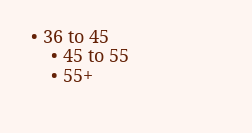• 36 to 45
    • 45 to 55
    • 55+